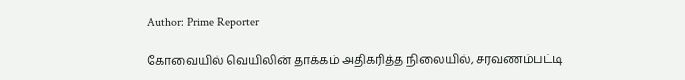Author: Prime Reporter

கோவையில் வெயிலின் தாக்கம் அதிகரித்த நிலையில், சரவணம்பட்டி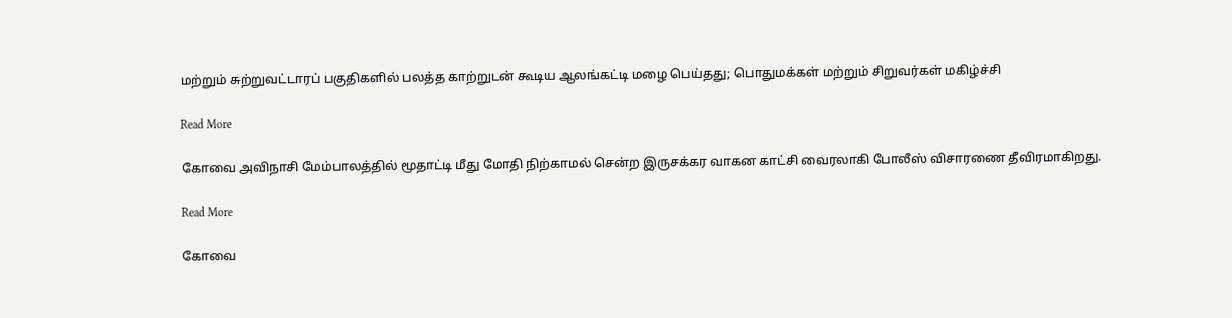மற்றும் சுற்றுவட்டாரப் பகுதிகளில் பலத்த காற்றுடன் கூடிய ஆலங்கட்டி மழை பெய்தது; பொதுமக்கள் மற்றும் சிறுவர்கள் மகிழ்ச்சி

Read More

கோவை அவிநாசி மேம்பாலத்தில் மூதாட்டி மீது மோதி நிற்காமல் சென்ற இருசக்கர வாகன காட்சி வைரலாகி போலீஸ் விசாரணை தீவிரமாகிறது.

Read More

கோவை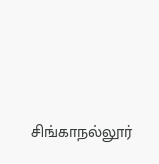சிங்காநல்லூர்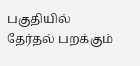பகுதியில் தேர்தல் பறக்கும்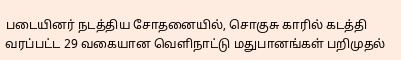படையினர் நடத்திய சோதனையில், சொகுசு காரில் கடத்தி வரப்பட்ட 29 வகையான வெளிநாட்டு மதுபானங்கள் பறிமுதல்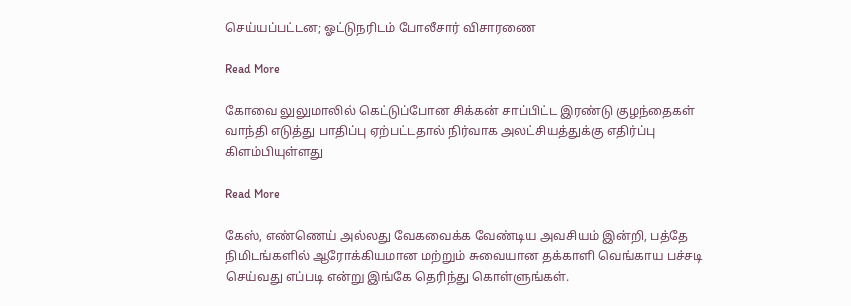செய்யப்பட்டன; ஓட்டுநரிடம் போலீசார் விசாரணை

Read More

கோவை லுலுமாலில் கெட்டுப்போன சிக்கன் சாப்பிட்ட இரண்டு குழந்தைகள் வாந்தி எடுத்து பாதிப்பு ஏற்பட்டதால் நிர்வாக அலட்சியத்துக்கு எதிர்ப்பு கிளம்பியுள்ளது

Read More

கேஸ், எண்ணெய் அல்லது வேகவைக்க வேண்டிய அவசியம் இன்றி, பத்தே நிமிடங்களில் ஆரோக்கியமான மற்றும் சுவையான தக்காளி வெங்காய பச்சடி செய்வது எப்படி என்று இங்கே தெரிந்து கொள்ளுங்கள்.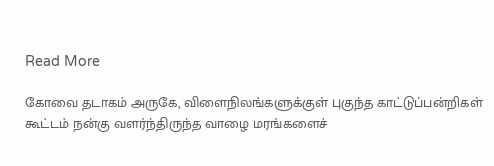Read More

கோவை தடாகம் அருகே, விளைநிலங்களுக்குள் புகுந்த காட்டுப்பன்றிகள் கூட்டம் நன்கு வளர்ந்திருந்த வாழை மரங்களைச்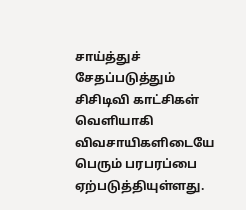சாய்த்துச் சேதப்படுத்தும் சிசிடிவி காட்சிகள் வெளியாகி விவசாயிகளிடையே பெரும் பரபரப்பை ஏற்படுத்தியுள்ளது.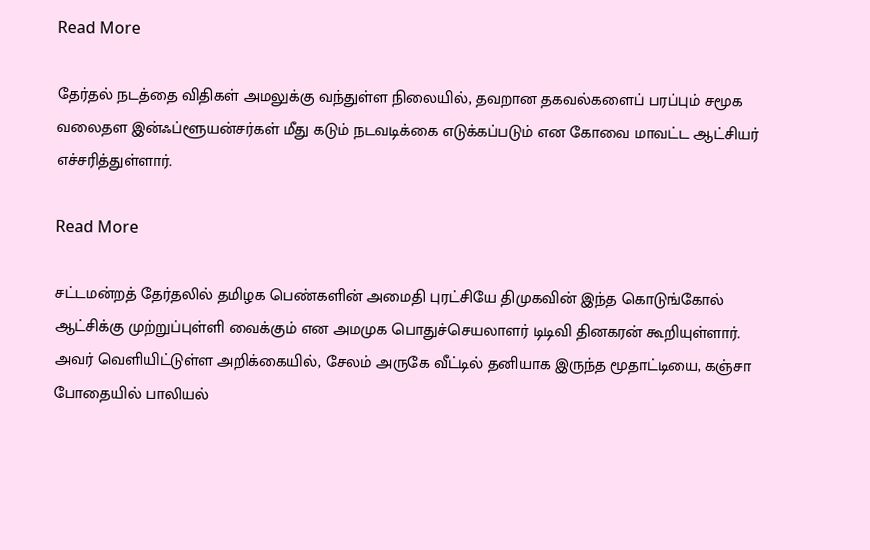Read More

தேர்தல் நடத்தை விதிகள் அமலுக்கு வந்துள்ள நிலையில், தவறான தகவல்களைப் பரப்பும் சமூக வலைதள இன்ஃப்ளூயன்சர்கள் மீது கடும் நடவடிக்கை எடுக்கப்படும் என கோவை மாவட்ட ஆட்சியர் எச்சரித்துள்ளார்.

Read More

சட்டமன்றத் தேர்தலில் தமிழக பெண்களின் அமைதி புரட்சியே திமுகவின் இந்த கொடுங்கோல் ஆட்சிக்கு முற்றுப்புள்ளி வைக்கும் என அமமுக பொதுச்செயலாளர் டிடிவி தினகரன் கூறியுள்ளார். அவர் வெளியிட்டுள்ள அறிக்கையில், சேலம் அருகே வீட்டில் தனியாக இருந்த மூதாட்டியை, கஞ்சா போதையில் பாலியல்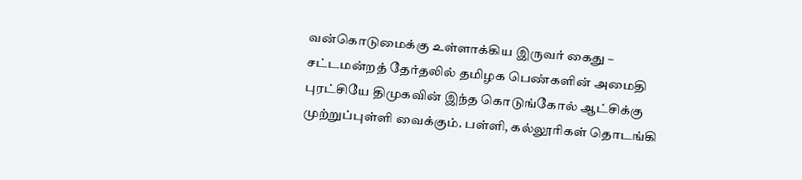வன்கொடுமைக்கு உள்ளாக்கிய இருவர் கைது – சட்டமன்றத் தேர்தலில் தமிழக பெண்களின் அமைதி புரட்சியே திமுகவின் இந்த கொடுங்கோல் ஆட்சிக்கு முற்றுப்புள்ளி வைக்கும். பள்ளி, கல்லூரிகள் தொடங்கி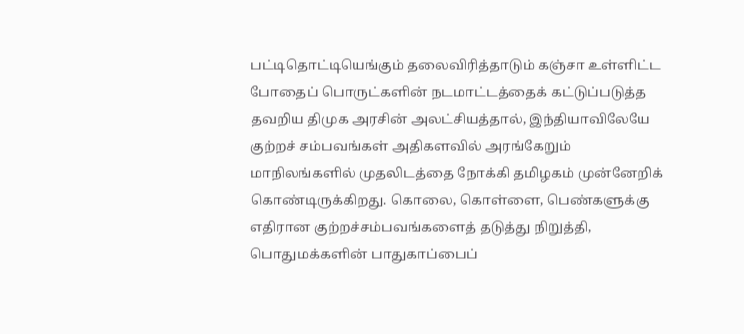பட்டிதொட்டியெங்கும் தலைவிரித்தாடும் கஞ்சா உள்ளிட்ட போதைப் பொருட்களின் நடமாட்டத்தைக் கட்டுப்படுத்த தவறிய திமுக அரசின் அலட்சியத்தால், இந்தியாவிலேயே குற்றச் சம்பவங்கள் அதிகளவில் அரங்கேறும் மாநிலங்களில் முதலிடத்தை நோக்கி தமிழகம் முன்னேறிக் கொண்டிருக்கிறது. கொலை, கொள்ளை, பெண்களுக்கு எதிரான குற்றச்சம்பவங்களைத் தடுத்து நிறுத்தி, பொதுமக்களின் பாதுகாப்பைப்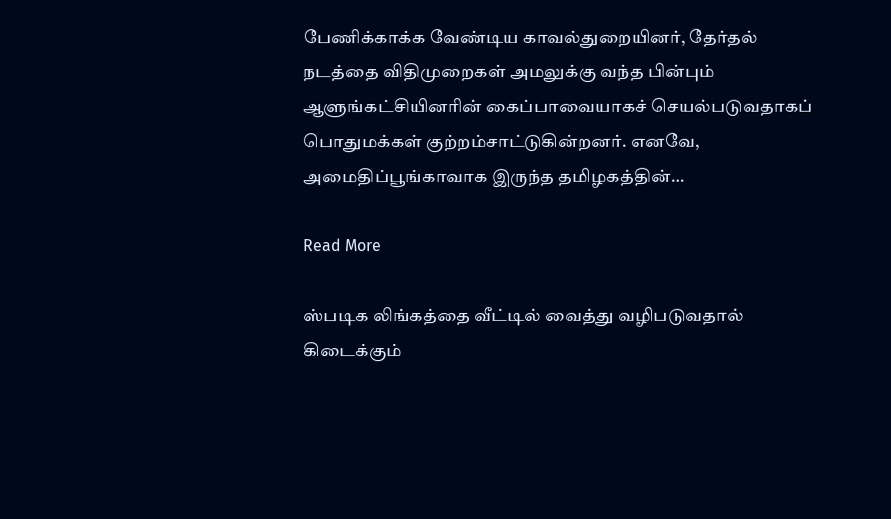பேணிக்காக்க வேண்டிய காவல்துறையினர், தேர்தல் நடத்தை விதிமுறைகள் அமலுக்கு வந்த பின்பும் ஆளுங்கட்சியினரின் கைப்பாவையாகச் செயல்படுவதாகப் பொதுமக்கள் குற்றம்சாட்டுகின்றனர். எனவே, அமைதிப்பூங்காவாக இருந்த தமிழகத்தின்…

Read More

ஸ்படிக லிங்கத்தை வீட்டில் வைத்து வழிபடுவதால் கிடைக்கும்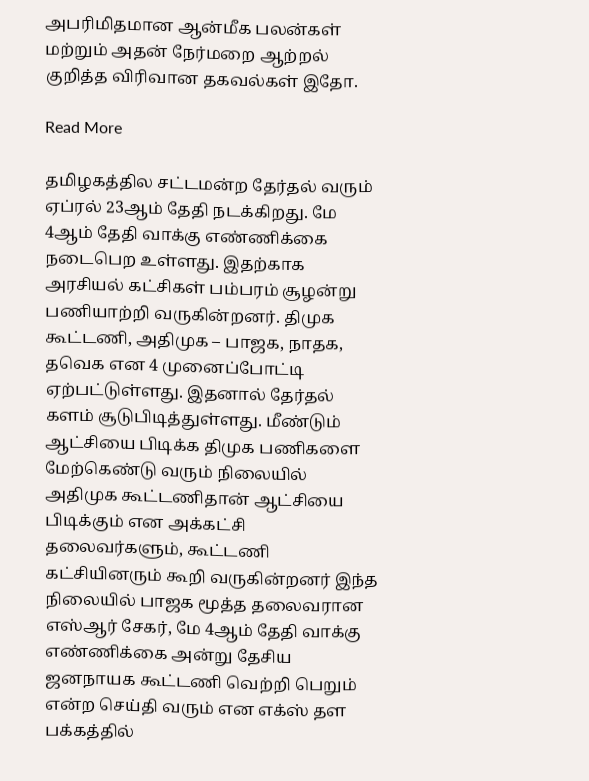அபரிமிதமான ஆன்மீக பலன்கள் மற்றும் அதன் நேர்மறை ஆற்றல் குறித்த விரிவான தகவல்கள் இதோ.

Read More

தமிழகத்தில சட்டமன்ற தேர்தல் வரும் ஏப்ரல் 23ஆம் தேதி நடக்கிறது. மே 4ஆம் தேதி வாக்கு எண்ணிக்கை நடைபெற உள்ளது. இதற்காக அரசியல் கட்சிகள் பம்பரம் சூழன்று பணியாற்றி வருகின்றனர். திமுக கூட்டணி, அதிமுக – பாஜக, நாதக, தவெக என 4 முனைப்போட்டி ஏற்பட்டுள்ளது. இதனால் தேர்தல் களம் சூடுபிடித்துள்ளது. மீண்டும் ஆட்சியை பிடிக்க திமுக பணிகளை மேற்கெண்டு வரும் நிலையில் அதிமுக கூட்டணிதான் ஆட்சியை பிடிக்கும் என அக்கட்சி தலைவர்களும், கூட்டணி கட்சியினரும் கூறி வருகின்றனர் இந்த நிலையில் பாஜக மூத்த தலைவரான எஸ்ஆர் சேகர், மே 4ஆம் தேதி வாக்கு எண்ணிக்கை அன்று தேசிய ஜனநாயக கூட்டணி வெற்றி பெறும் என்ற செய்தி வரும் என எக்ஸ் தள பக்கத்தில்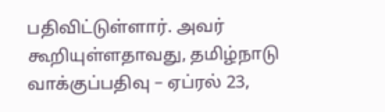பதிவிட்டுள்ளார். அவர் கூறியுள்ளதாவது, தமிழ்நாடு வாக்குப்பதிவு – ஏப்ரல் 23,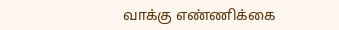வாக்கு எண்ணிக்கை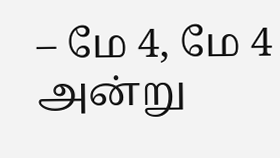– மே 4, மே 4 அன்று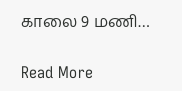காலை 9 மணி…

Read More